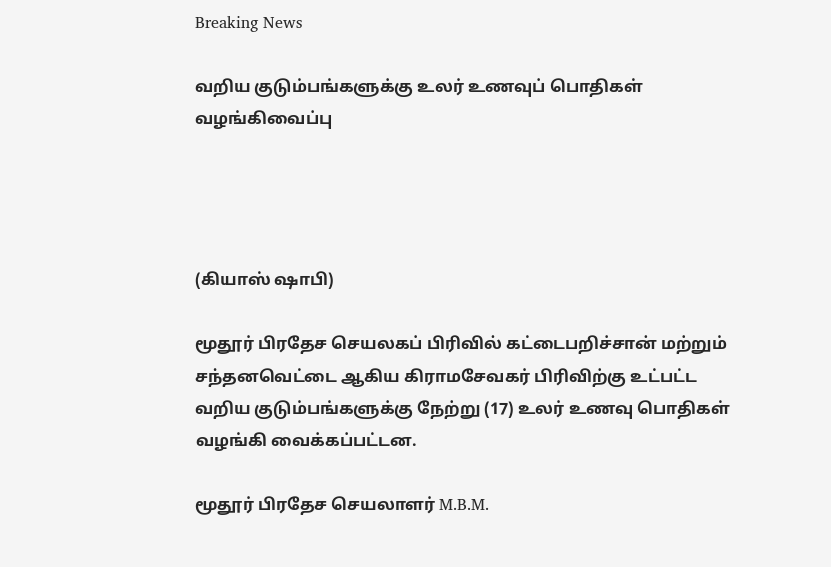Breaking News

வறிய குடும்பங்களுக்கு உலர் உணவுப் பொதிகள் வழங்கிவைப்பு




(கியாஸ் ஷாபி)

மூதூர் பிரதேச செயலகப் பிரிவில் கட்டைபறிச்சான் மற்றும் சந்தனவெட்டை ஆகிய கிராமசேவகர் பிரிவிற்கு உட்பட்ட வறிய குடும்பங்களுக்கு நேற்று (17) உலர் உணவு பொதிகள் வழங்கி வைக்கப்பட்டன.

மூதூர் பிரதேச செயலாளர் M.B.M.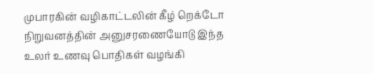முபாரகின் வழிகாட்டலின் கீழ் றெக்டோ நிறுவனத்தின் அனுசரணையோடு இந்த உலர் உணவு பொதிகள் வழங்கி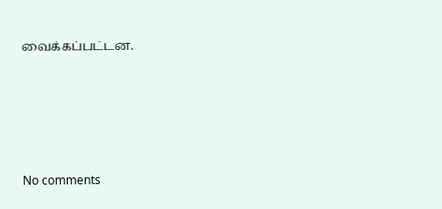வைக்கப்பட்டன.







No comments